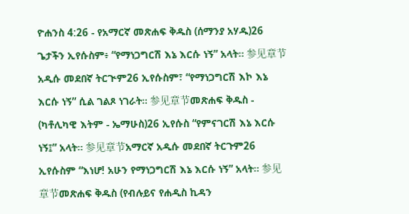ዮሐንስ 4:26 - የአማርኛ መጽሐፍ ቅዱስ (ሰማንያ አሃዱ)26 ጌታችን ኢየሱስም፥ “የማነጋግርሽ እኔ እርሱ ነኝ” አላት። 参见章节አዲሱ መደበኛ ትርጒም26 ኢየሱስም፣ “የማነጋግርሽ እኮ እኔ እርሱ ነኝ” ሲል ገልጾ ነገራት። 参见章节መጽሐፍ ቅዱስ - (ካቶሊካዊ እትም - ኤማሁስ)26 ኢየሱስ “የምናገርሽ እኔ እርሱ ነኝ፤” አላት። 参见章节አማርኛ አዲሱ መደበኛ ትርጉም26 ኢየሱስም “እነሆ! አሁን የማነጋግርሽ እኔ እርሱ ነኝ” አላት። 参见章节መጽሐፍ ቅዱስ (የብሉይና የሐዲስ ኪዳን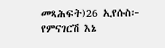መጻሕፍት)26 ኢየሱስ፦ የምናገርሽ እኔ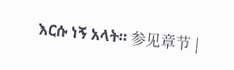እርሱ ነኝ አላት። 参见章节 |